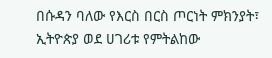በሱዳን ባለው የእርስ በርስ ጦርነት ምክንያት፣ ኢትዮጵያ ወደ ሀገሪቱ የምትልከው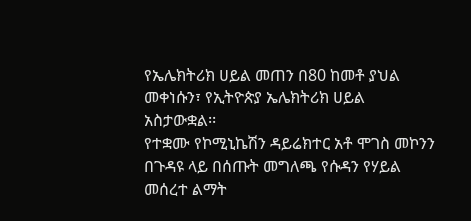የኤሌክትሪክ ሀይል መጠን በ80 ከመቶ ያህል መቀነሱን፣ የኢትዮጵያ ኤሌክትሪክ ሀይል አስታውቋል፡፡
የተቋሙ የኮሚኒኬሽን ዳይሬክተር አቶ ሞገስ መኮንን በጉዳዩ ላይ በሰጡት መግለጫ የሱዳን የሃይል መሰረተ ልማት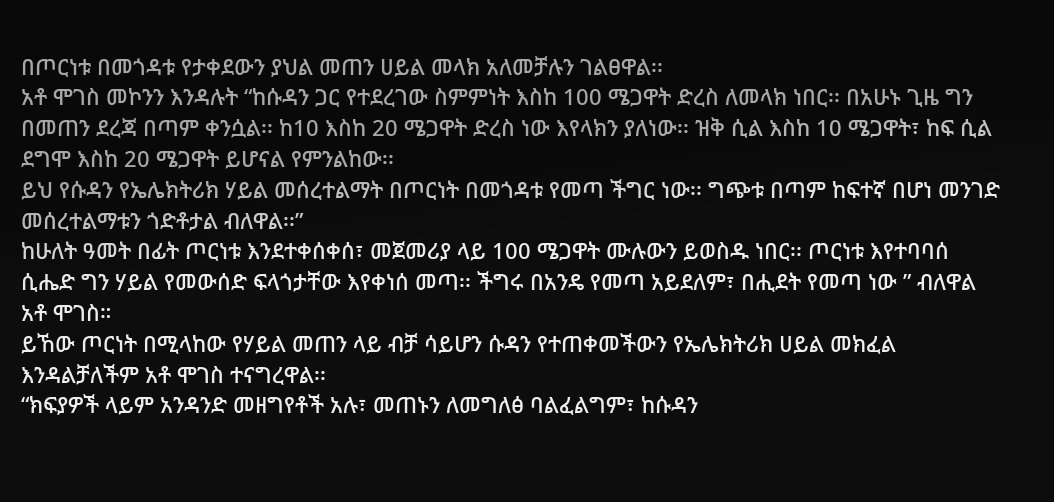በጦርነቱ በመጎዳቱ የታቀደውን ያህል መጠን ሀይል መላክ አለመቻሉን ገልፀዋል፡፡
አቶ ሞገስ መኮንን እንዳሉት “ከሱዳን ጋር የተደረገው ስምምነት እስከ 100 ሜጋዋት ድረስ ለመላክ ነበር፡፡ በአሁኑ ጊዜ ግን በመጠን ደረጃ በጣም ቀንሷል፡፡ ከ10 እስከ 20 ሜጋዋት ድረስ ነው እየላክን ያለነው፡፡ ዝቅ ሲል እስከ 10 ሜጋዋት፣ ከፍ ሲል ደግሞ እስከ 20 ሜጋዋት ይሆናል የምንልከው፡፡
ይህ የሱዳን የኤሌክትሪክ ሃይል መሰረተልማት በጦርነት በመጎዳቱ የመጣ ችግር ነው፡፡ ግጭቱ በጣም ከፍተኛ በሆነ መንገድ መሰረተልማቱን ጎድቶታል ብለዋል፡፡”
ከሁለት ዓመት በፊት ጦርነቱ እንደተቀሰቀሰ፣ መጀመሪያ ላይ 100 ሜጋዋት ሙሉውን ይወስዱ ነበር፡፡ ጦርነቱ እየተባባሰ ሲሔድ ግን ሃይል የመውሰድ ፍላጎታቸው እየቀነሰ መጣ፡፡ ችግሩ በአንዴ የመጣ አይደለም፣ በሒደት የመጣ ነው ” ብለዋል አቶ ሞገስ።
ይኸው ጦርነት በሚላከው የሃይል መጠን ላይ ብቻ ሳይሆን ሱዳን የተጠቀመችውን የኤሌክትሪክ ሀይል መክፈል እንዳልቻለችም አቶ ሞገስ ተናግረዋል፡፡
“ክፍያዎች ላይም አንዳንድ መዘግየቶች አሉ፣ መጠኑን ለመግለፅ ባልፈልግም፣ ከሱዳን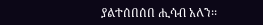ያልተሰበሰበ ሒሳብ አለን፡፡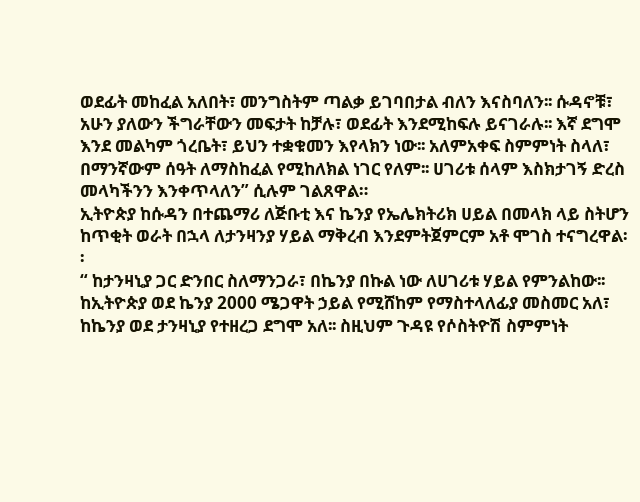ወደፊት መከፈል አለበት፣ መንግስትም ጣልቃ ይገባበታል ብለን እናስባለን፡፡ ሱዳኖቹ፣ አሁን ያለውን ችግራቸውን መፍታት ከቻሉ፣ ወደፊት እንደሚከፍሉ ይናገራሉ፡፡ እኛ ደግሞ እንደ መልካም ጎረቤት፣ ይህን ተቋቁመን እየላክን ነው፡፡ አለምአቀፍ ስምምነት ስላለ፣ በማንኛውም ሰዓት ለማስከፈል የሚከለክል ነገር የለም፡፡ ሀገሪቱ ሰላም እስክታገኝ ድረስ መላካችንን እንቀጥላለን” ሲሉም ገልጸዋል።
ኢትዮጵያ ከሱዳን በተጨማሪ ለጅቡቲ እና ኬንያ የኤሌክትሪክ ሀይል በመላክ ላይ ስትሆን ከጥቂት ወራት በኋላ ለታንዛንያ ሃይል ማቅረብ እንደምትጀምርም አቶ ሞገስ ተናግረዋል፡፡
“ ከታንዛኒያ ጋር ድንበር ስለማንጋራ፣ በኬንያ በኩል ነው ለሀገሪቱ ሃይል የምንልከው፡፡ ከኢትዮጵያ ወደ ኬንያ 2000 ሜጋዋት ኃይል የሚሸከም የማስተላለፊያ መስመር አለ፣ ከኬንያ ወደ ታንዛኒያ የተዘረጋ ደግሞ አለ፡፡ ስዚህም ጉዳዩ የሶስትዮሽ ስምምነት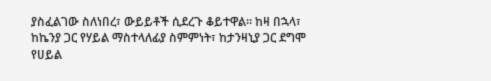ያስፈልገው ስለነበረ፣ ውይይቶች ሲደረጉ ቆይተዋል፡፡ ከዛ በኋላ፣ ከኬንያ ጋር የሃይል ማስተላለፊያ ስምምነት፣ ከታንዛኒያ ጋር ደግሞ የሀይል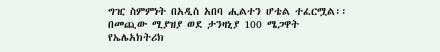ግዢ ስምምነት በአዲስ አበባ ሒልተን ሆቴል ተፈርሟል፡፡ በመጪው ሚያዝያ ወደ ታንዛኒያ 100 ሜጋዋት የኤሌአክትሪክ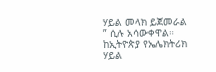ሃይል መላክ ይጀመራል ” ሲሉ አሳውቀዋል።
ከኢትዮጵያ የኤሌክትሪክ ሃይል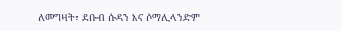ለመግዛት፣ ደቡብ ሱዳን እና ሶማሊላንድም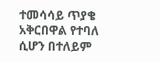ተመሳሳይ ጥያቄ አቅርበዋል የተባለ ሲሆን በተለይም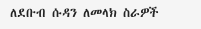ለደቡብ ሱዳን ለመላክ ስራዎች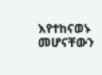እየተከናወኑ መሆናቸውን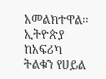አመልክተዋል፡፡
ኢትዮጵያ ከአፍሪካ ትልቁን የሀይል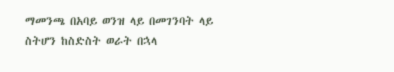ማመንጫ በአባይ ወንዝ ላይ በመገንባት ላይ ስትሆን ከስድስት ወራት በኋላ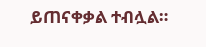ይጠናቀቃል ተብሏል።